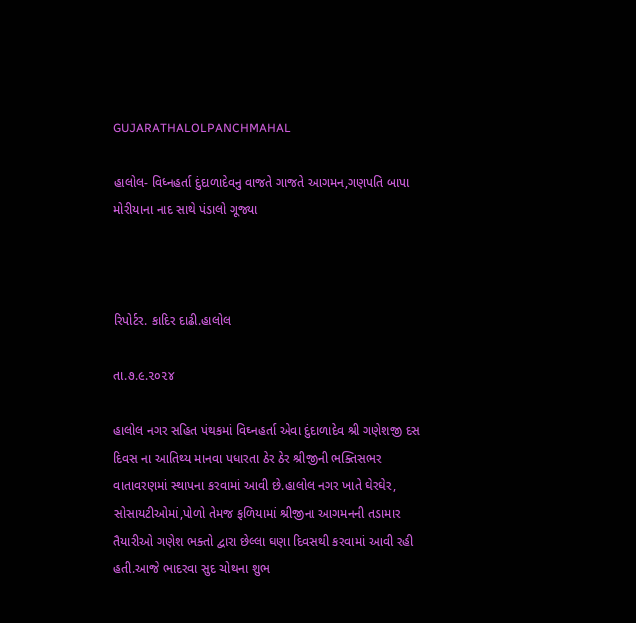GUJARATHALOLPANCHMAHAL

હાલોલ- વિધ્નહર્તા દુંદાળાદેવનુ વાજતે ગાજતે આગમન,ગણપતિ બાપા મોરીયાના નાદ સાથે પંડાલો ગૂજ્યા



રિપોર્ટર. કાદિર દાઢી.હાલોલ

તા.૭.૯.૨૦૨૪

હાલોલ નગર સહિત પંથકમાં વિઘ્નહર્તા એવા દુંદાળાદેવ શ્રી ગણેશજી દસ દિવસ ના આતિથ્ય માનવા પધારતા ઠેર ઠેર શ્રીજીની ભક્તિસભર વાતાવરણમાં સ્થાપના કરવામાં આવી છે.હાલોલ નગર ખાતે ઘેરઘેર, સોસાયટીઓમાં,પોળો તેમજ ફળિયામાં શ્રીજીના આગમનની તડામાર તૈયારીઓ ગણેશ ભક્તો દ્વારા છેલ્લા ઘણા દિવસથી કરવામાં આવી રહી હતી.આજે ભાદરવા સુદ ચોથના શુભ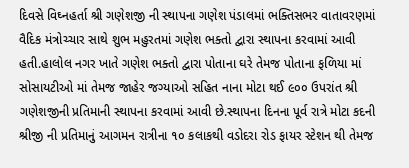દિવસે વિઘ્નહર્તા શ્રી ગણેશજી ની સ્થાપના ગણેશ પંડાલમાં ભક્તિસભર વાતાવરણમાં વૈદિક મંત્રોચ્ચાર સાથે શુભ મહુરતમાં ગણેશ ભક્તો દ્વારા સ્થાપના કરવામાં આવી હતી.હાલોલ નગર ખાતે ગણેશ ભક્તો દ્વારા પોતાના ઘરે તેમજ પોતાના ફળિયા માં સોસાયટીઓ માં તેમજ જાહેર જગ્યાઓ સહિત નાના મોટા થઈ ૯૦૦ ઉપરાંત શ્રી ગણેશજીની પ્રતિમાની સ્થાપના કરવામાં આવી છે.સ્થાપના દિનના પૂર્વ રાત્રે મોટા કદની શ્રીજી ની પ્રતિમાનું આગમન રાત્રીના ૧૦ કલાકથી વડોદરા રોડ ફાયર સ્ટેશન થી તેમજ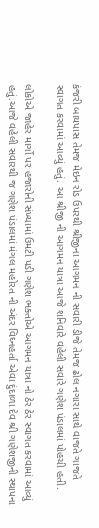કંજરી બાયપાસ તેમજ મેઇન રોડ ઉપરથી શ્રીજીના આગમન ની સવારી ડીજે તેમજ ઢોલ નગારા સાથે વાજતે ગાજતે સ્વાગત કરવામાં આવ્યું હતું. આ શ્રીજી ની આગમન યાત્રા આજે શનિવારે વહેલી સવારે ગણેશ પંડાલમાં પોહચી હતી.

લોકોએ જાહેર માર્ગો પર હજારોની સંખ્યામાં ઉમટી પડી ગણેશ ભક્તોએ આગમન યાત્રા નો ઠેર ઠેર સ્વાગત કરવામાં આવ્યું હતું.આજે વહેલી સવારથી જ ગણેશ પંડાલમાં મંગલ મહોરત ની અંદર વિઘ્નહર્તા એવા દુંદાળા દેવ શ્રી ગણેશજીની સ્થાપના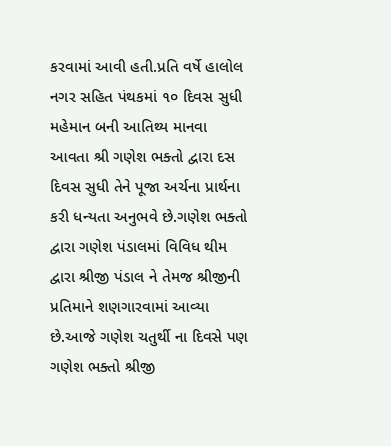કરવામાં આવી હતી.પ્રતિ વર્ષે હાલોલ નગર સહિત પંથકમાં ૧૦ દિવસ સુધી મહેમાન બની આતિથ્ય માનવા આવતા શ્રી ગણેશ ભક્તો દ્વારા દસ દિવસ સુધી તેને પૂજા અર્ચના પ્રાર્થના કરી ધન્યતા અનુભવે છે.ગણેશ ભક્તો દ્વારા ગણેશ પંડાલમાં વિવિધ થીમ દ્વારા શ્રીજી પંડાલ ને તેમજ શ્રીજીની પ્રતિમાને શણગારવામાં આવ્યા છે.આજે ગણેશ ચતુર્થી ના દિવસે પણ ગણેશ ભક્તો શ્રીજી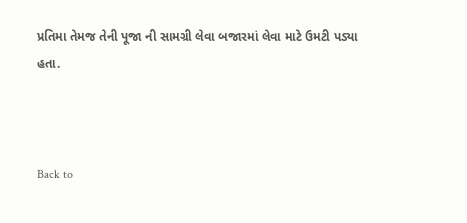પ્રતિમા તેમજ તેની પૂજા ની સામગ્રી લેવા બજારમાં લેવા માટે ઉમટી પડ્યા હતા.



Back to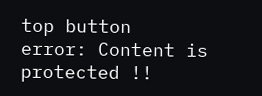top button
error: Content is protected !!